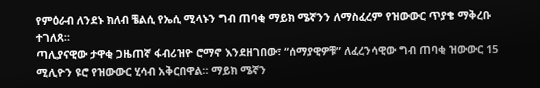የምዕራብ ለንደኑ ክለብ ቼልሲ የኤሲ ሚላኑን ግብ ጠባቂ ማይክ ሜኛንን ለማስፈረም የዝውውር ጥያቄ ማቅረቡ ተገለጸ።
ጣሊያናዊው ታዋቂ ጋዜጠኛ ፋብሪዝዮ ሮማኖ እንደዘገበው፣ “ሰማያዊዎቹ” ለፈረንሳዊው ግብ ጠባቂ ዝውውር 15 ሚሊዮን ዩሮ የዝውውር ሂሳብ አቅርበዋል። ማይክ ሜኛን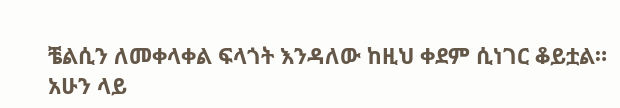ቼልሲን ለመቀላቀል ፍላጎት እንዳለው ከዚህ ቀደም ሲነገር ቆይቷል።
አሁን ላይ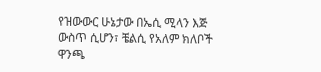የዝውውር ሁኔታው በኤሲ ሚላን እጅ ውስጥ ሲሆን፣ ቼልሲ የአለም ክለቦች ዋንጫ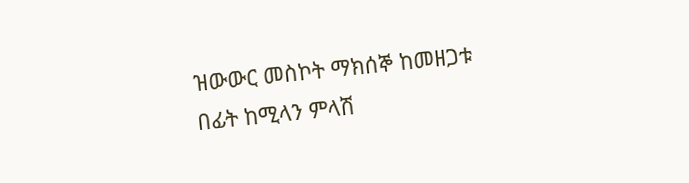ዝውውር መስኮት ማክሰኞ ከመዘጋቱ በፊት ከሚላን ምላሽ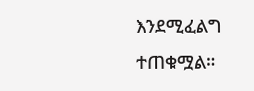እንደሚፈልግ ተጠቁሟል።